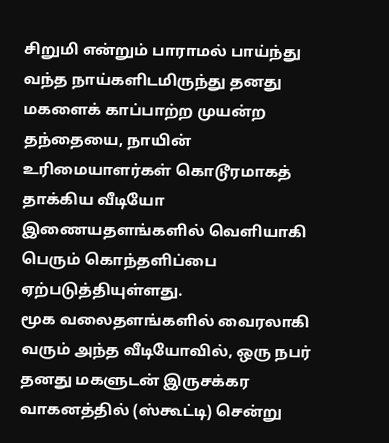சிறுமி என்றும் பாராமல் பாய்ந்து வந்த நாய்களிடமிருந்து தனது மகளைக் காப்பாற்ற முயன்ற தந்தையை, நாயின் உரிமையாளர்கள் கொடூரமாகத் தாக்கிய வீடியோ இணையதளங்களில் வெளியாகி பெரும் கொந்தளிப்பை ஏற்படுத்தியுள்ளது.
மூக வலைதளங்களில் வைரலாகி வரும் அந்த வீடியோவில், ஒரு நபர் தனது மகளுடன் இருசக்கர வாகனத்தில் (ஸ்கூட்டி) சென்று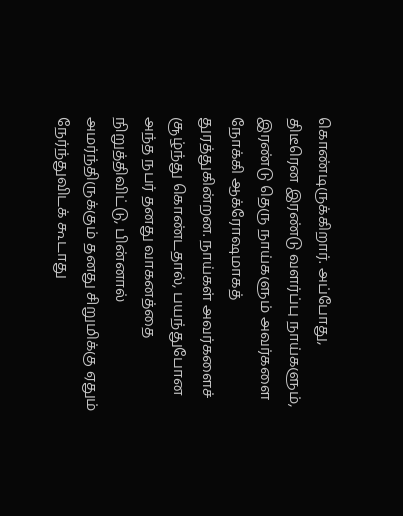கொண்டிருக்கிறார். அப்போது, திடீரென இரண்டு வளர்ப்பு நாய்களும், இரண்டு தெரு நாய்களும் அவர்களை நோக்கி ஆக்ரோஷமாகத் துரத்துகின்றன. நாய்கள் அவர்களைச் சூழ்ந்து கொண்டதால், பயந்துபோன அந்த நபர் தனது வாகனத்தை நிறுத்திவிட்டு, பின்னால் அமர்ந்திருக்கும் தனது சிறுமிக்கு ஏதும் நேர்ந்துவிடக் கூடாது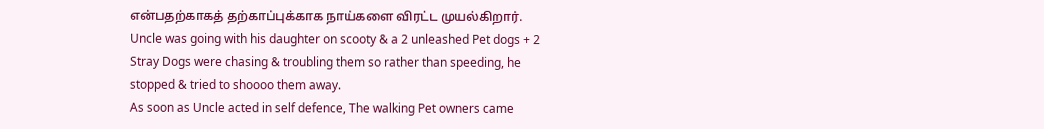என்பதற்காகத் தற்காப்புக்காக நாய்களை விரட்ட முயல்கிறார்.
Uncle was going with his daughter on scooty & a 2 unleashed Pet dogs + 2 Stray Dogs were chasing & troubling them so rather than speeding, he stopped & tried to shoooo them away.
As soon as Uncle acted in self defence, The walking Pet owners came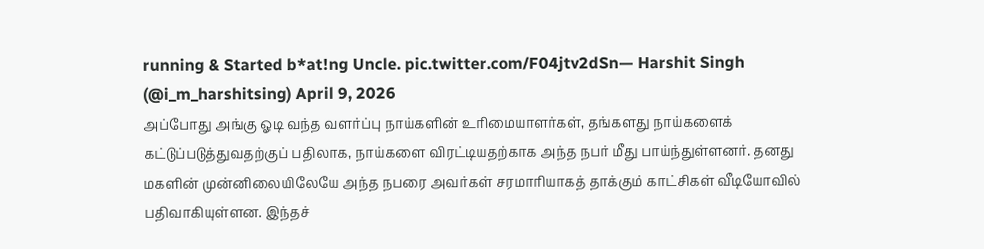running & Started b*at!ng Uncle. pic.twitter.com/F04jtv2dSn— Harshit Singh (@i_m_harshitsing) April 9, 2026
அப்போது அங்கு ஓடி வந்த வளர்ப்பு நாய்களின் உரிமையாளர்கள், தங்களது நாய்களைக் கட்டுப்படுத்துவதற்குப் பதிலாக, நாய்களை விரட்டியதற்காக அந்த நபர் மீது பாய்ந்துள்ளனர். தனது மகளின் முன்னிலையிலேயே அந்த நபரை அவர்கள் சரமாரியாகத் தாக்கும் காட்சிகள் வீடியோவில் பதிவாகியுள்ளன. இந்தச்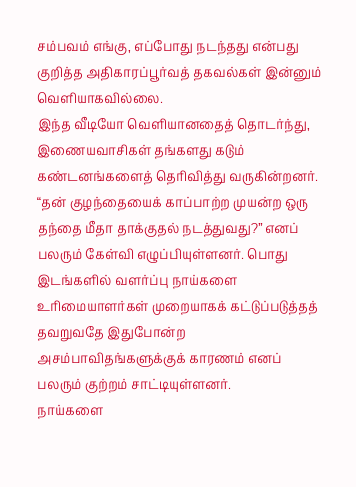சம்பவம் எங்கு, எப்போது நடந்தது என்பது குறித்த அதிகாரப்பூர்வத் தகவல்கள் இன்னும் வெளியாகவில்லை.
இந்த வீடியோ வெளியானதைத் தொடர்ந்து, இணையவாசிகள் தங்களது கடும் கண்டனங்களைத் தெரிவித்து வருகின்றனர். “தன் குழந்தையைக் காப்பாற்ற முயன்ற ஒரு தந்தை மீதா தாக்குதல் நடத்துவது?” எனப் பலரும் கேள்வி எழுப்பியுள்ளனர். பொது இடங்களில் வளர்ப்பு நாய்களை உரிமையாளர்கள் முறையாகக் கட்டுப்படுத்தத் தவறுவதே இதுபோன்ற அசம்பாவிதங்களுக்குக் காரணம் எனப் பலரும் குற்றம் சாட்டியுள்ளனர்.
நாய்களை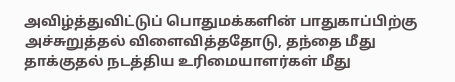அவிழ்த்துவிட்டுப் பொதுமக்களின் பாதுகாப்பிற்கு அச்சுறுத்தல் விளைவித்ததோடு, தந்தை மீது தாக்குதல் நடத்திய உரிமையாளர்கள் மீது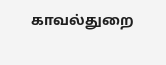காவல்துறை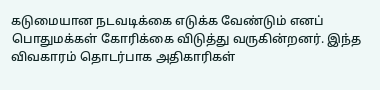கடுமையான நடவடிக்கை எடுக்க வேண்டும் எனப் பொதுமக்கள் கோரிக்கை விடுத்து வருகின்றனர். இந்த விவகாரம் தொடர்பாக அதிகாரிகள்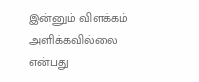இன்னும் விளக்கம் அளிக்கவில்லை என்பது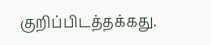குறிப்பிடத்தக்கது.